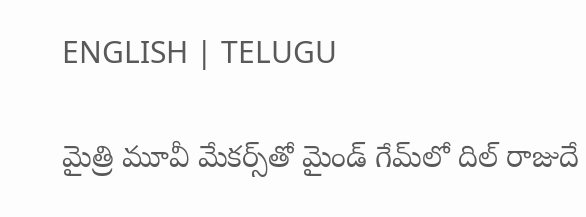ENGLISH | TELUGU

మైత్రి మూవీ మేకర్స్‌తో మైండ్ గేమ్‌లో దిల్ రాజుదే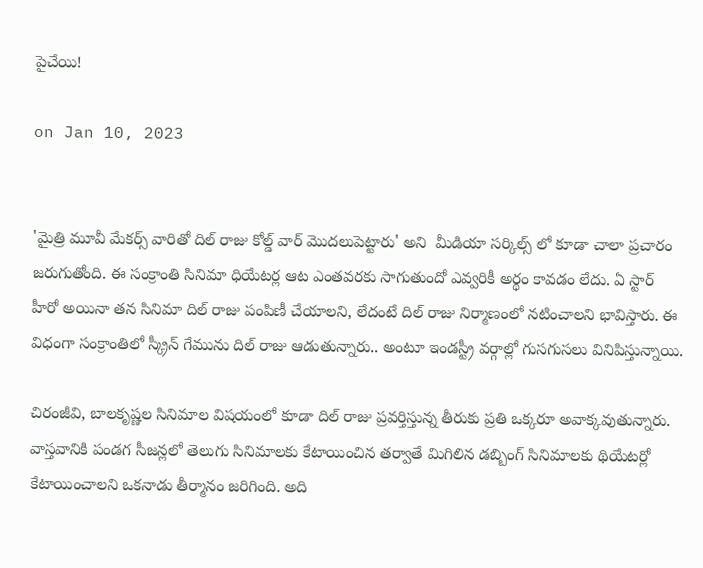పైచేయి!

on Jan 10, 2023


'మైత్రి మూవీ మేకర్స్ వారితో దిల్ రాజు కోల్డ్ వార్ మొదలుపెట్టారు' అని  మీడియా సర్కిల్స్ లో కూడా చాలా ప్రచారం జరుగుతోంది. ఈ సంక్రాంతి సినిమా ధియేటర్ల ఆట ఎంతవరకు సాగుతుందో ఎవ్వ‌రికీ అర్థం కావడం లేదు. ఏ స్టార్ హీరో అయినా తన సినిమా దిల్‌ రాజు పంపిణీ చేయాలని, లేదంటే దిల్ రాజు నిర్మాణంలో నటించాలని భావిస్తారు. ఈ  విధంగా సంక్రాంతిలో స్క్రీన్ గేమును దిల్ రాజు ఆడుతున్నారు.. అంటూ ఇండస్ట్రీ వర్గాల్లో గుసగుసలు వినిపిస్తున్నాయి.

చిరంజీవి, బాలకృష్ణల సినిమాల విషయంలో కూడా దిల్ రాజు ప్ర‌వ‌ర్తిస్తున్న తీరుకు ప్రతి ఒక్కరూ అవాక్కవుతున్నారు. వాస్తవానికి పండగ సీజన్లలో తెలుగు సినిమాలకు కేటాయించిన తర్వాతే మిగిలిన డబ్బింగ్ సినిమాలకు థియేటర్లో కేటాయించాలని ఒకనాడు తీర్మానం జరిగింది. అది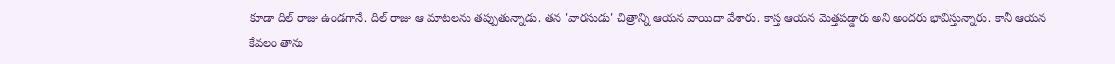కూడా దిల్‌ రాజు ఉండగానే. దిల్ రాజు ఆ మాటలను తప్పుతున్నాడు. త‌న 'వార‌సుడు' చిత్రాన్ని ఆయ‌న వాయిదా వేశారు. కాస్త ఆయ‌న మెత్త‌ప‌డ్డారు అని అంద‌రు భావిస్తున్నారు. కానీ ఆయ‌న కేవ‌లం తాను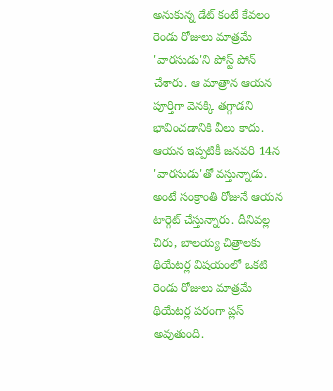అనుకున్న డేట్ కంటే కేవ‌లం రెండు రోజులు మాత్ర‌మే 'వార‌సుడు'ని పోస్ట్ పోన్ చేశారు. ఆ మాత్రాన ఆయ‌న పూర్తిగా వెన‌క్కి త‌గ్గాడ‌ని భావించ‌డానికి వీలు కాదు. ఆయ‌న ఇప్ప‌టికీ జ‌న‌వ‌రి 14న 'వార‌సుడు'తో వ‌స్తున్నాడు. అంటే సంక్రాంతి రోజునే ఆయ‌న టార్గెట్ చేస్తున్నారు. దీనివ‌ల్ల చిరు, బాల‌య్య చిత్రాల‌కు థియేట‌ర్ల విషయంలో ఒకటి రెండు రోజులు మాత్ర‌మే థియేట‌ర్ల ప‌రంగా ప్ల‌స్ అవుతుంది.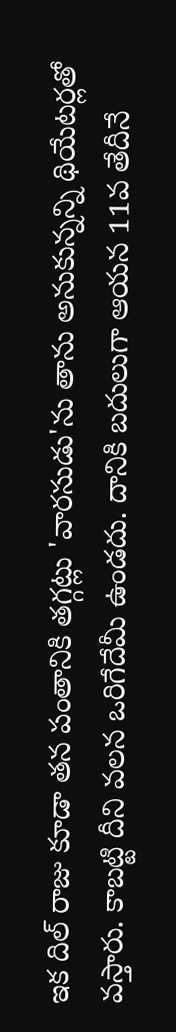ఇక దిల్‌ రాజు కూడా త‌న పంతానికి త‌గ్గ‌ట్లు 'వార‌సుడు'ను తాను అనుకున్న‌న్ని థియేట‌ర్ల‌తో వ‌స్తారు. కాబ‌ట్టి దీని వ‌ల‌న ఒరిగేదేమీ ఉండ‌దు. దానికి బ‌దులుగా ఆయ‌న 11వ తేదీనే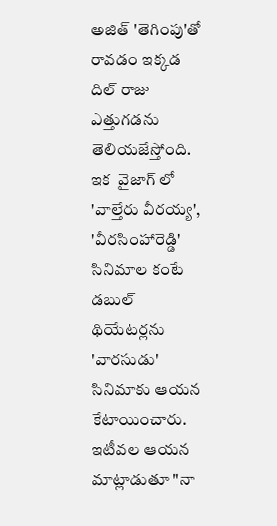అజిత్ 'తెగింపు'తో రావ‌డం ఇక్క‌డ దిల్ రాజు ఎత్తుగ‌డ‌ను తెలియ‌జేస్తోంది. ఇక  వైజాగ్ లో 'వాల్తేరు వీరయ్య', 'వీరసింహారెడ్డి' సినిమాల కంటే డబుల్ థియేటర్లను 'వారసుడు' సినిమాకు ఆయన కేటాయించారు. ఇటీవల ఆయన మాట్లాడుతూ "నా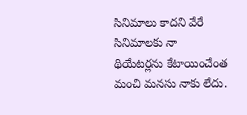సినిమాలు కాదని వేరే సినిమాలకు నా థియేటర్లను కేటాయించేంత మంచి మనసు నాకు లేదు.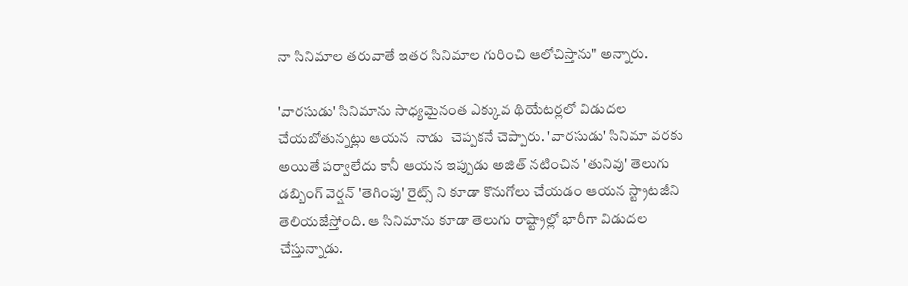నా సినిమాల తరువాతే ఇతర సినిమాల గురించి ఆలోచిస్తాను" అన్నారు.

'వారసుడు' సినిమాను సాధ్యమైనంత ఎక్కువ థియేట‌ర్ల‌లో విడుద‌ల చేయ‌బోతున్న‌ట్లు ఆయ‌న  నాడు  చెప్పకనే చెప్పారు. 'వారసుడు' సినిమా వరకు అయితే పర్వాలేదు కానీ ఆయన ఇప్పుడు అజిత్ నటించిన 'తునివు' తెలుగు డబ్బింగ్ వెర్షన్ 'తెగింపు' రైట్స్ ని కూడా కొనుగోలు చేయ‌డం ఆయ‌న స్ట్రాట‌జీని తెలియజేస్తోంది. ఆ సినిమాను కూడా తెలుగు రాష్ట్రాల్లో భారీగా విడుదల చేస్తున్నాడు.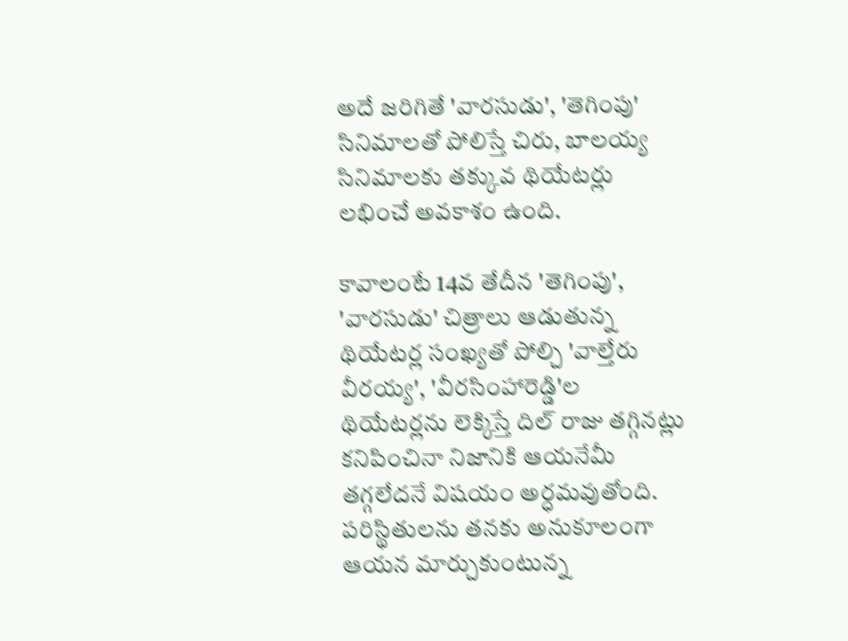అదే జరిగితే 'వారసుడు', 'తెగింపు' సినిమాలతో పోలిస్తే చిరు, బాలయ్య సినిమాలకు తక్కువ థియేటర్లు లభించే అవకాశం ఉంది.

కావాలంటే 14వ తేదీన 'తెగింపు', 'వార‌సుడు' చిత్రాలు ఆడుతున్న‌ థియేట‌ర్ల సంఖ్య‌తో పోల్చి 'వాల్తేరు వీర‌య్య‌', 'వీర‌సింహారెడ్డి'ల థియేట‌ర్ల‌ను లెక్కిస్తే దిల్ రాజు త‌గ్గిన‌ట్లు క‌నిపించినా నిజానికి ఆయ‌నేమీ త‌గ్గ‌లేద‌నే విష‌యం అర్ధ‌మ‌వుతోంది. ప‌రిస్థితుల‌ను త‌న‌కు అనుకూలంగా ఆయ‌న మార్చుకుంటున్న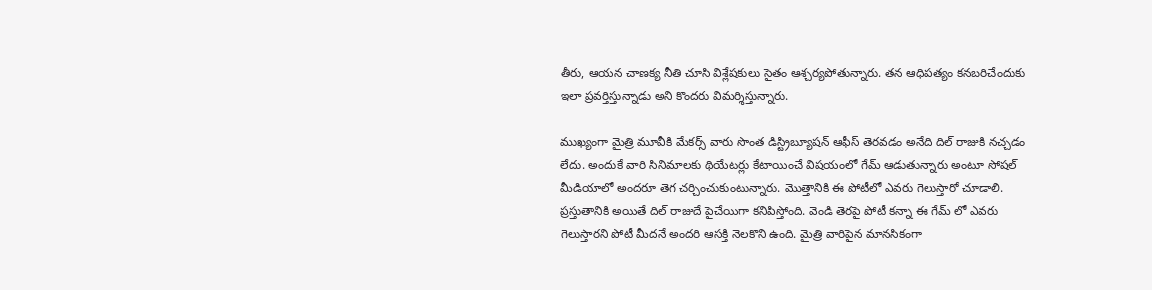తీరు, ఆయ‌న చాణ‌క్య నీతి చూసి విశ్లేష‌కులు సైతం ఆశ్చ‌ర్య‌పోతున్నారు. తన ఆధిపత్యం కనబరిచేందుకు ఇలా ప్రవర్తిస్తున్నాడు అని కొందరు విమర్శిస్తున్నారు.

ముఖ్యంగా మైత్రి మూవీకి మేకర్స్ వారు సొంత డిస్ట్రిబ్యూషన్ ఆఫీస్ తెరవడం అనేది దిల్ రాజుకి నచ్చడం లేదు. అందుకే వారి సినిమాలకు థియేటర్లు కేటాయించే విషయంలో గేమ్ ఆడుతున్నారు అంటూ సోషల్ మీడియాలో అందరూ తెగ చర్చించుకుంటున్నారు. మొత్తానికి ఈ పోటీలో ఎవరు గెలుస్తారో చూడాలి. ప్ర‌స్తుతానికి అయితే దిల్ రాజుదే పైచేయిగా క‌నిపిస్తోంది. వెండి తెరపై పోటీ కన్నా ఈ గేమ్ లో ఎవరు గెలుస్తారని పోటీ మీదనే అందరి ఆసక్తి నెలకొని ఉంది. మైత్రి వారిపైన మాన‌సికంగా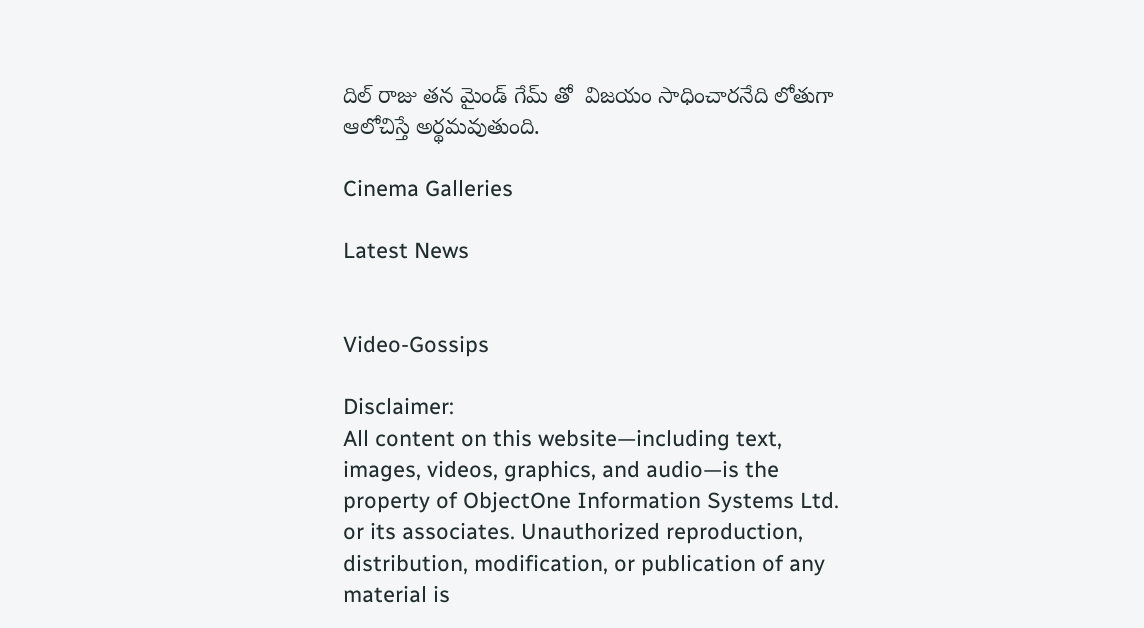దిల్ రాజు త‌న మైండ్ గేమ్ తో  విజయం సాధించార‌నేది లోతుగా ఆలోచిస్తే అర్థమ‌వుతుంది.

Cinema Galleries

Latest News


Video-Gossips

Disclaimer:
All content on this website—including text, images, videos, graphics, and audio—is the property of ObjectOne Information Systems Ltd. or its associates. Unauthorized reproduction, distribution, modification, or publication of any material is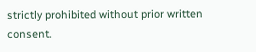strictly prohibited without prior written consent.